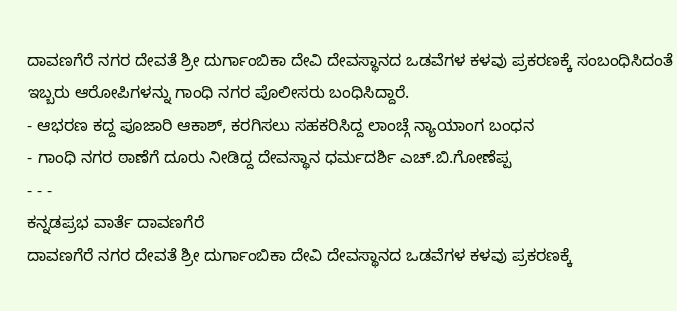ದಾವಣಗೆರೆ ನಗರ ದೇವತೆ ಶ್ರೀ ದುರ್ಗಾಂಬಿಕಾ ದೇವಿ ದೇವಸ್ಥಾನದ ಒಡವೆಗಳ ಕಳವು ಪ್ರಕರಣಕ್ಕೆ ಸಂಬಂಧಿಸಿದಂತೆ ಇಬ್ಬರು ಆರೋಪಿಗಳನ್ನು ಗಾಂಧಿ ನಗರ ಪೊಲೀಸರು ಬಂಧಿಸಿದ್ದಾರೆ.
- ಆಭರಣ ಕದ್ದ ಪೂಜಾರಿ ಆಕಾಶ್, ಕರಗಿಸಲು ಸಹಕರಿಸಿದ್ದ ಲಾಂಚ್ಗೆ ನ್ಯಾಯಾಂಗ ಬಂಧನ
- ಗಾಂಧಿ ನಗರ ಠಾಣೆಗೆ ದೂರು ನೀಡಿದ್ದ ದೇವಸ್ಥಾನ ಧರ್ಮದರ್ಶಿ ಎಚ್.ಬಿ.ಗೋಣೆಪ್ಪ
- - -
ಕನ್ನಡಪ್ರಭ ವಾರ್ತೆ ದಾವಣಗೆರೆ
ದಾವಣಗೆರೆ ನಗರ ದೇವತೆ ಶ್ರೀ ದುರ್ಗಾಂಬಿಕಾ ದೇವಿ ದೇವಸ್ಥಾನದ ಒಡವೆಗಳ ಕಳವು ಪ್ರಕರಣಕ್ಕೆ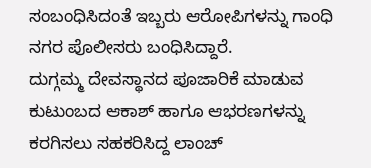ಸಂಬಂಧಿಸಿದಂತೆ ಇಬ್ಬರು ಆರೋಪಿಗಳನ್ನು ಗಾಂಧಿ ನಗರ ಪೊಲೀಸರು ಬಂಧಿಸಿದ್ದಾರೆ.
ದುಗ್ಗಮ್ಮ ದೇವಸ್ಥಾನದ ಪೂಜಾರಿಕೆ ಮಾಡುವ ಕುಟುಂಬದ ಆಕಾಶ್ ಹಾಗೂ ಆಭರಣಗಳನ್ನು ಕರಗಿಸಲು ಸಹಕರಿಸಿದ್ದ ಲಾಂಚ್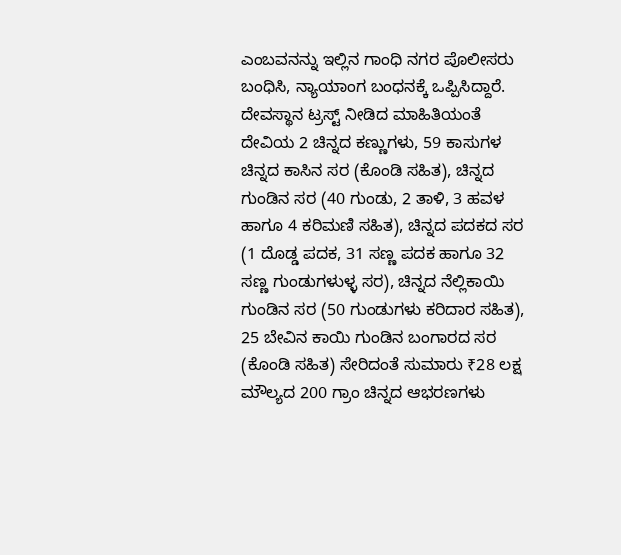ಎಂಬವನನ್ನು ಇಲ್ಲಿನ ಗಾಂಧಿ ನಗರ ಪೊಲೀಸರು ಬಂಧಿಸಿ, ನ್ಯಾಯಾಂಗ ಬಂಧನಕ್ಕೆ ಒಪ್ಪಿಸಿದ್ದಾರೆ.
ದೇವಸ್ಥಾನ ಟ್ರಸ್ಟ್ ನೀಡಿದ ಮಾಹಿತಿಯಂತೆ ದೇವಿಯ 2 ಚಿನ್ನದ ಕಣ್ಣುಗಳು, 59 ಕಾಸುಗಳ ಚಿನ್ನದ ಕಾಸಿನ ಸರ (ಕೊಂಡಿ ಸಹಿತ), ಚಿನ್ನದ ಗುಂಡಿನ ಸರ (40 ಗುಂಡು, 2 ತಾಳಿ, 3 ಹವಳ ಹಾಗೂ 4 ಕರಿಮಣಿ ಸಹಿತ), ಚಿನ್ನದ ಪದಕದ ಸರ (1 ದೊಡ್ಡ ಪದಕ, 31 ಸಣ್ಣ ಪದಕ ಹಾಗೂ 32 ಸಣ್ಣ ಗುಂಡುಗಳುಳ್ಳ ಸರ), ಚಿನ್ನದ ನೆಲ್ಲಿಕಾಯಿ ಗುಂಡಿನ ಸರ (50 ಗುಂಡುಗಳು ಕರಿದಾರ ಸಹಿತ), 25 ಬೇವಿನ ಕಾಯಿ ಗುಂಡಿನ ಬಂಗಾರದ ಸರ (ಕೊಂಡಿ ಸಹಿತ) ಸೇರಿದಂತೆ ಸುಮಾರು ₹28 ಲಕ್ಷ ಮೌಲ್ಯದ 200 ಗ್ರಾಂ ಚಿನ್ನದ ಆಭರಣಗಳು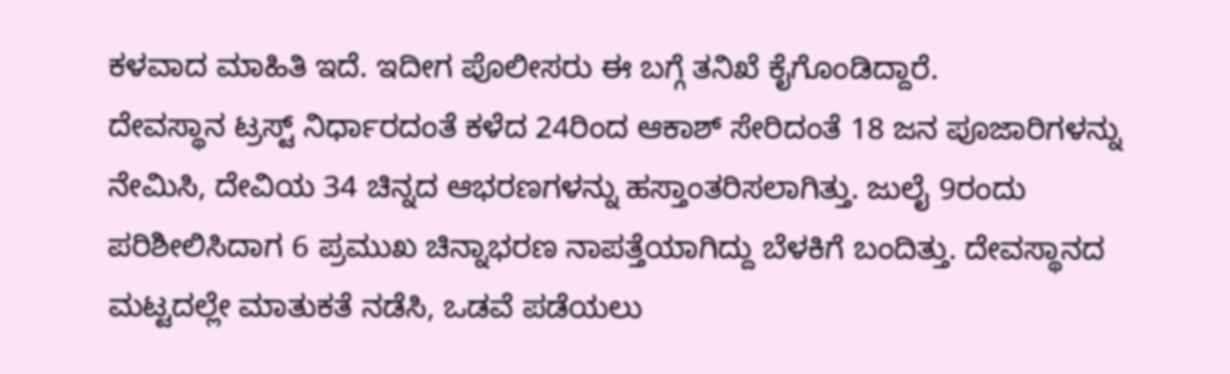ಕಳವಾದ ಮಾಹಿತಿ ಇದೆ. ಇದೀಗ ಪೊಲೀಸರು ಈ ಬಗ್ಗೆ ತನಿಖೆ ಕೈಗೊಂಡಿದ್ದಾರೆ.
ದೇವಸ್ಥಾನ ಟ್ರಸ್ಟ್ ನಿರ್ಧಾರದಂತೆ ಕಳೆದ 24ರಿಂದ ಆಕಾಶ್ ಸೇರಿದಂತೆ 18 ಜನ ಪೂಜಾರಿಗಳನ್ನು ನೇಮಿಸಿ, ದೇವಿಯ 34 ಚಿನ್ನದ ಆಭರಣಗಳನ್ನು ಹಸ್ತಾಂತರಿಸಲಾಗಿತ್ತು. ಜುಲೈ 9ರಂದು ಪರಿಶೀಲಿಸಿದಾಗ 6 ಪ್ರಮುಖ ಚಿನ್ನಾಭರಣ ನಾಪತ್ತೆಯಾಗಿದ್ದು ಬೆಳಕಿಗೆ ಬಂದಿತ್ತು. ದೇವಸ್ಥಾನದ ಮಟ್ಟದಲ್ಲೇ ಮಾತುಕತೆ ನಡೆಸಿ, ಒಡವೆ ಪಡೆಯಲು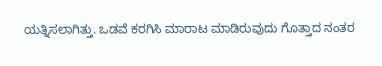ಯತ್ನಿಸಲಾಗಿತ್ತು. ಒಡವೆ ಕರಗಿಸಿ ಮಾರಾಟ ಮಾಡಿರುವುದು ಗೊತ್ತಾದ ನಂತರ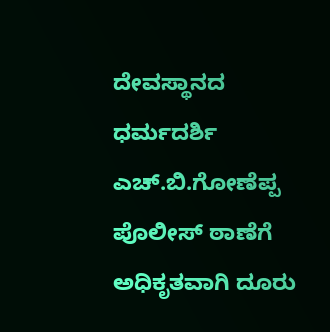ದೇವಸ್ಥಾನದ ಧರ್ಮದರ್ಶಿ ಎಚ್.ಬಿ.ಗೋಣೆಪ್ಪ ಪೊಲೀಸ್ ಠಾಣೆಗೆ ಅಧಿಕೃತವಾಗಿ ದೂರು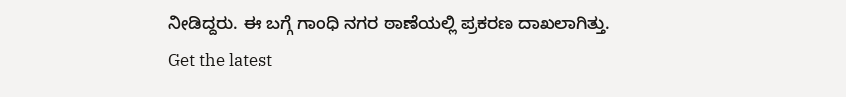ನೀಡಿದ್ದರು. ಈ ಬಗ್ಗೆ ಗಾಂಧಿ ನಗರ ಠಾಣೆಯಲ್ಲಿ ಪ್ರಕರಣ ದಾಖಲಾಗಿತ್ತು.
Get the latest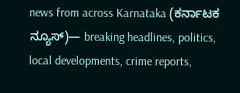news from across Karnataka (ಕರ್ನಾಟಕ ನ್ಯೂಸ್)— breaking headlines, politics, local developments, crime reports,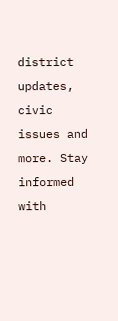district updates, civic issues and more. Stay informed with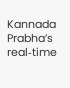Kannada Prabha’s real‑time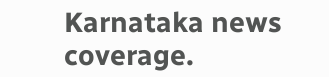Karnataka news coverage.